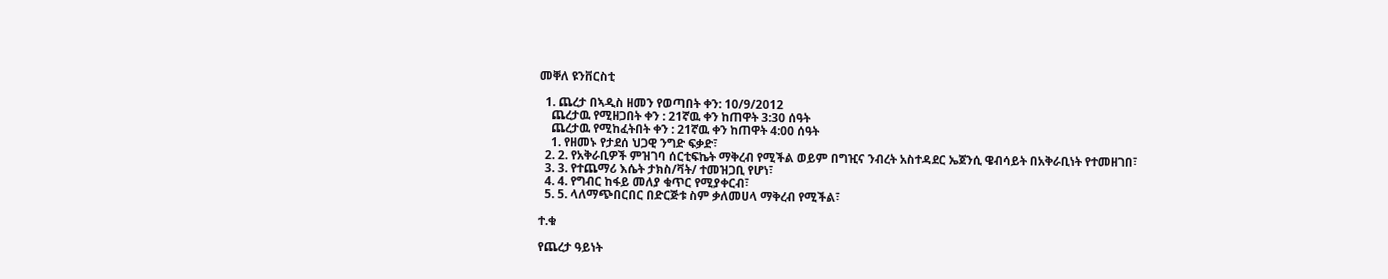መቐለ ዩንቨርስቲ

  1. ጨረታ በኣዲስ ዘመን የወጣበት ቀን: 10/9/2012
    ጨረታዉ የሚዘጋበት ቀን : 21ኛዉ ቀን ከጠዋት 3:30 ሰዓት
    ጨረታዉ የሚከፈትበት ቀን : 21ኛዉ ቀን ከጠዋት 4:00 ሰዓት
    1. የዘመኑ የታደሰ ህጋዊ ንግድ ፍቃድ፣
  2. 2. የአቅራቢዎች ምዝገባ ሰርቲፍኬት ማቅረብ የሚችል ወይም በግዢና ንብረት አስተዳደር ኤጀንሲ ዌብሳይት በአቅራቢነት የተመዘገበ፣
  3. 3. የተጨማሪ እሴት ታክስ/ቫት/ ተመዝጋቢ የሆነ፣
  4. 4. የግብር ከፋይ መለያ ቁጥር የሚያቀርብ፣
  5. 5. ላለማጭበርበር በድርጅቱ ስም ቃለመሀላ ማቅረብ የሚችል፣

ተ.ቁ

የጨረታ ዓይነት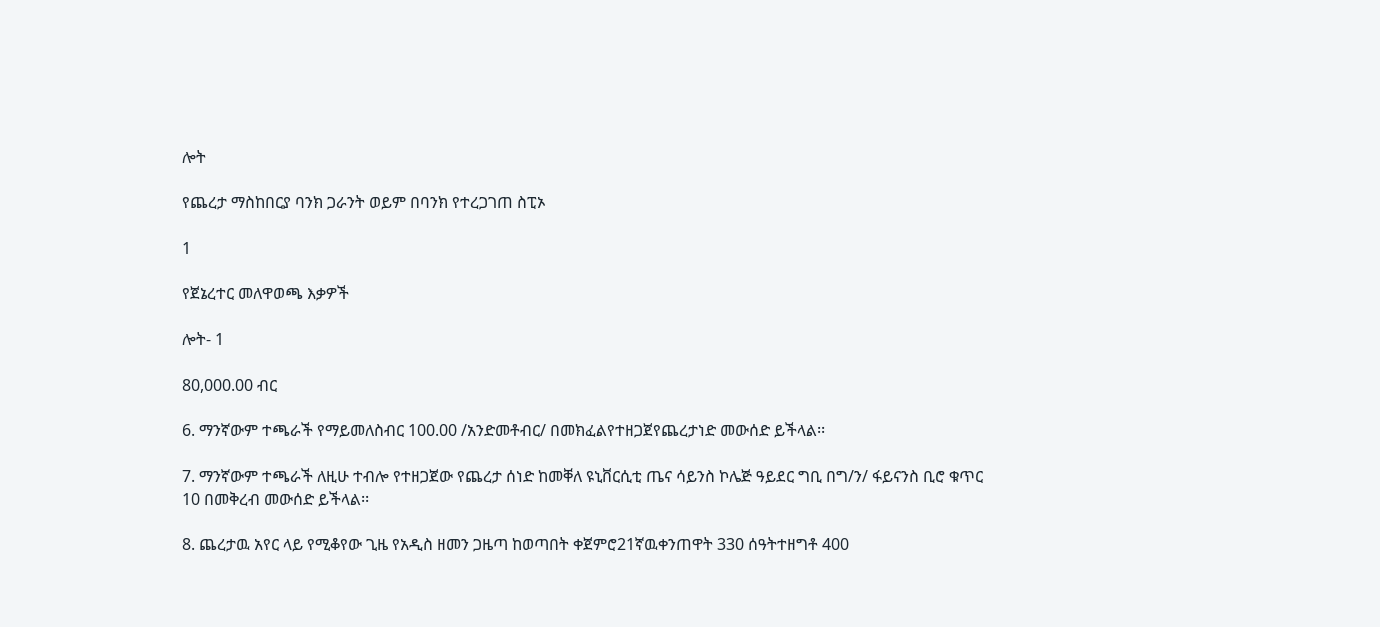ሎት

የጨረታ ማስከበርያ ባንክ ጋራንት ወይም በባንክ የተረጋገጠ ስፒኦ

1

የጀኔረተር መለዋወጫ እቃዎች

ሎት- 1

80,000.00 ብር

6. ማንኛውም ተጫራች የማይመለስብር 100.00 /አንድመቶብር/ በመክፈልየተዘጋጀየጨረታነድ መውሰድ ይችላል፡፡

7. ማንኛውም ተጫራች ለዚሁ ተብሎ የተዘጋጀው የጨረታ ሰነድ ከመቐለ ዩኒቨርሲቲ ጤና ሳይንስ ኮሌጅ ዓይደር ግቢ በግ/ን/ ፋይናንስ ቢሮ ቁጥር 10 በመቅረብ መውሰድ ይችላል፡፡

8. ጨረታዉ አየር ላይ የሚቆየው ጊዜ የአዲስ ዘመን ጋዜጣ ከወጣበት ቀጀምሮ21ኛዉቀንጠዋት 330 ሰዓትተዘግቶ 400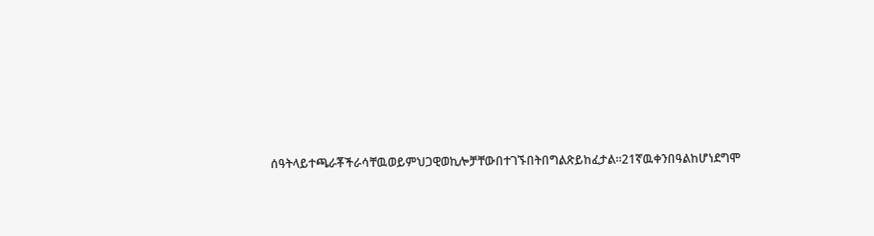ሰዓትላይተጫራቾችራሳቸዉወይምህጋዊወኪሎቻቸውበተገኙበትበግልጽይከፈታል።21ኛዉቀንበዓልከሆነደግሞ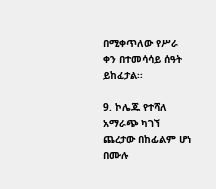በሚቀጥለው የሥራ ቀን በተመሳሳይ ሰዓት ይከፈታል፡፡

9. ኮሌጁ የተሻለ አማራጭ ካገኘ ጨረታው በከፊልም ሆነ በሙሉ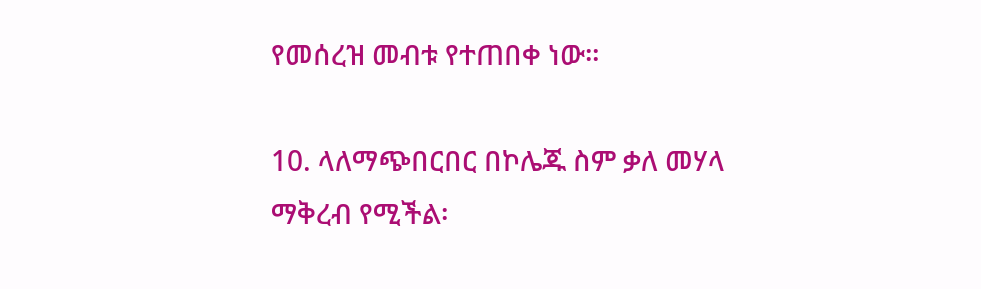የመሰረዝ መብቱ የተጠበቀ ነው።

10. ላለማጭበርበር በኮሌጁ ስም ቃለ መሃላ ማቅረብ የሚችል፡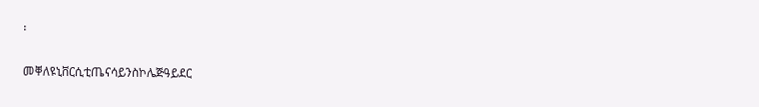፡

መቐለዩኒቨርሲቲጤናሳይንስኮሌጅዓይደር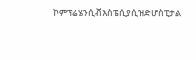ኮምፕሬሄንሲቭእስፔሲያሲዝድሆስፒታል